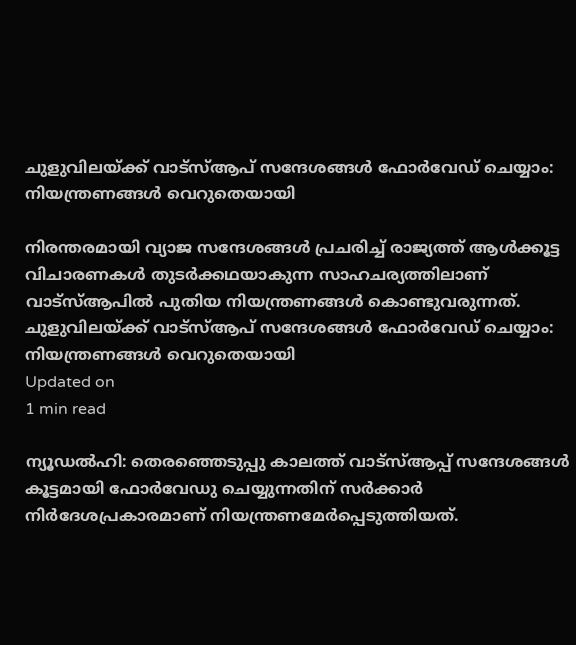ചുളുവിലയ്ക്ക് വാട്‌സ്ആപ് സന്ദേശങ്ങള്‍ ഫോര്‍വേഡ് ചെയ്യാം: നിയന്ത്രണങ്ങള്‍ വെറുതെയായി

നിരന്തരമായി വ്യാജ സന്ദേശങ്ങള്‍ പ്രചരിച്ച് രാജ്യത്ത് ആള്‍ക്കൂട്ട വിചാരണകള്‍ തുടര്‍ക്കഥയാകുന്ന സാഹചര്യത്തിലാണ് വാട്‌സ്ആപില്‍ പുതിയ നിയന്ത്രണങ്ങള്‍ കൊണ്ടുവരുന്നത്.
ചുളുവിലയ്ക്ക് വാട്‌സ്ആപ് സന്ദേശങ്ങള്‍ ഫോര്‍വേഡ് ചെയ്യാം: നിയന്ത്രണങ്ങള്‍ വെറുതെയായി
Updated on
1 min read

ന്യൂഡല്‍ഹി: തെരഞ്ഞെടുപ്പു കാലത്ത് വാട്‌സ്ആപ്പ് സന്ദേശങ്ങള്‍ കൂട്ടമായി ഫോര്‍വേഡു ചെയ്യുന്നതിന് സര്‍ക്കാര്‍ നിര്‍ദേശപ്രകാരമാണ് നിയന്ത്രണമേര്‍പ്പെടുത്തിയത്.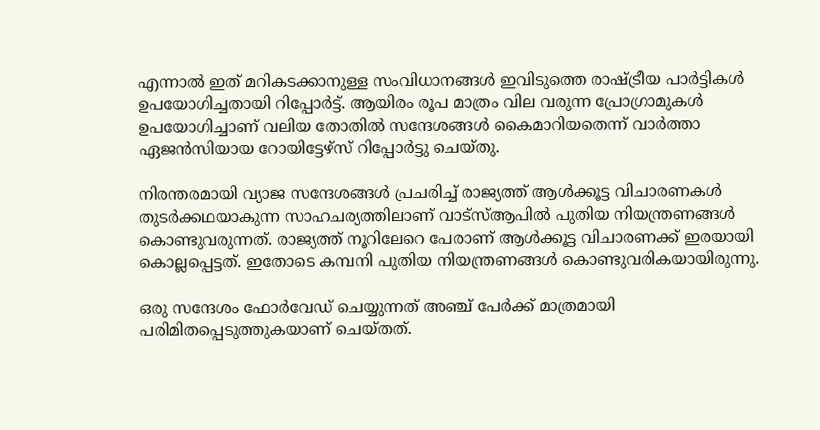എന്നാല്‍ ഇത് മറികടക്കാനുള്ള സംവിധാനങ്ങള്‍ ഇവിടുത്തെ രാഷ്ട്രീയ പാര്‍ട്ടികള്‍ ഉപയോഗിച്ചതായി റിപ്പോര്‍ട്ട്. ആയിരം രൂപ മാത്രം വില വരുന്ന പ്രോഗ്രാമുകള്‍ ഉപയോഗിച്ചാണ് വലിയ തോതില്‍ സന്ദേശങ്ങള്‍ കൈമാറിയതെന്ന് വാര്‍ത്താ ഏജന്‍സിയായ റോയിട്ടേഴ്‌സ് റിപ്പോര്‍ട്ടു ചെയ്തു.

നിരന്തരമായി വ്യാജ സന്ദേശങ്ങള്‍ പ്രചരിച്ച് രാജ്യത്ത് ആള്‍ക്കൂട്ട വിചാരണകള്‍ തുടര്‍ക്കഥയാകുന്ന സാഹചര്യത്തിലാണ് വാട്‌സ്ആപില്‍ പുതിയ നിയന്ത്രണങ്ങള്‍ കൊണ്ടുവരുന്നത്. രാജ്യത്ത് നൂറിലേറെ പേരാണ് ആള്‍ക്കൂട്ട വിചാരണക്ക് ഇരയായി കൊല്ലപ്പെട്ടത്. ഇതോടെ കമ്പനി പുതിയ നിയന്ത്രണങ്ങള്‍ കൊണ്ടുവരികയായിരുന്നു.

ഒരു സന്ദേശം ഫോര്‍വേഡ് ചെയ്യുന്നത് അഞ്ച് പേര്‍ക്ക് മാത്രമായി പരിമിതപ്പെടുത്തുകയാണ് ചെയ്തത്.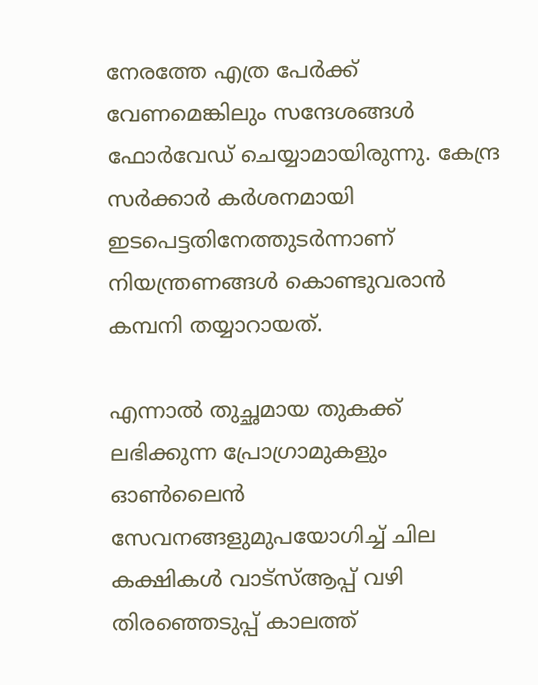നേരത്തേ എത്ര പേര്‍ക്ക് വേണമെങ്കിലും സന്ദേശങ്ങള്‍ ഫോര്‍വേഡ് ചെയ്യാമായിരുന്നു. കേന്ദ്ര സര്‍ക്കാര്‍ കര്‍ശനമായി ഇടപെട്ടതിനേത്തുടര്‍ന്നാണ് നിയന്ത്രണങ്ങള്‍ കൊണ്ടുവരാന്‍ കമ്പനി തയ്യാറായത്.

എന്നാല്‍ തുച്ഛമായ തുകക്ക് ലഭിക്കുന്ന പ്രോഗ്രാമുകളും ഓണ്‍ലൈന്‍ സേവനങ്ങളുമുപയോഗിച്ച് ചില കക്ഷികള്‍ വാട്‌സ്ആപ്പ് വഴി തിരഞ്ഞെടുപ്പ് കാലത്ത്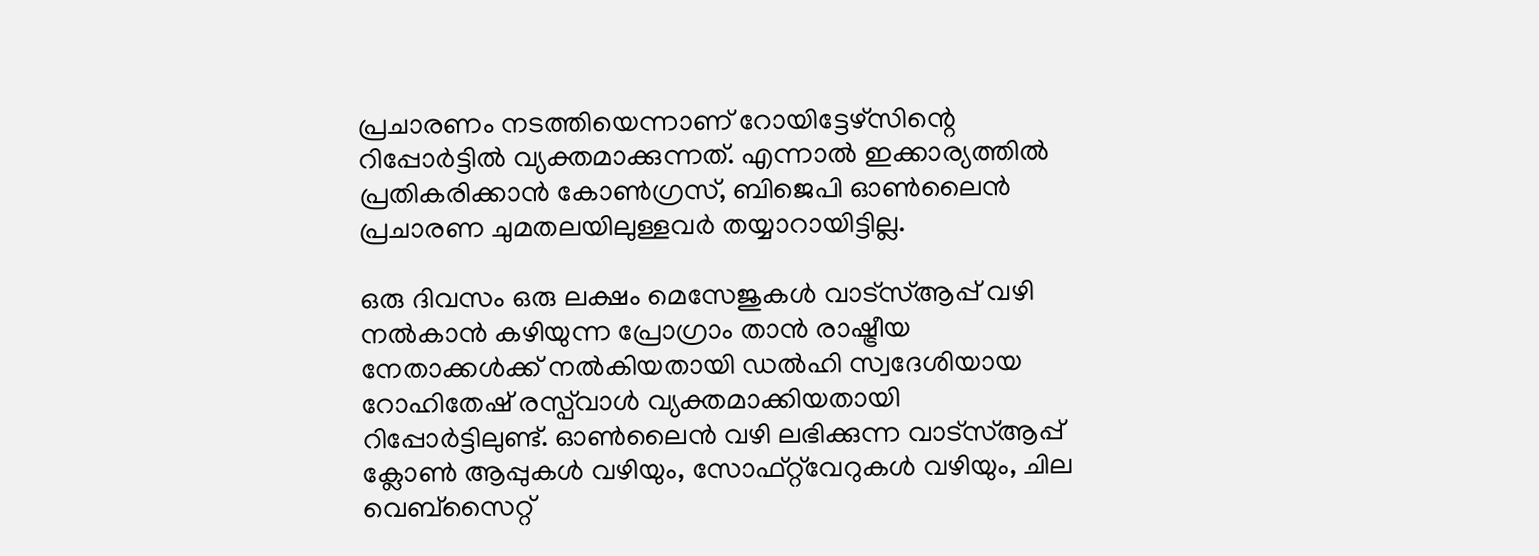പ്രചാരണം നടത്തിയെന്നാണ് റോയിട്ടേഴ്‌സിന്റെ റിപ്പോര്‍ട്ടില്‍ വ്യക്തമാക്കുന്നത്. എന്നാല്‍ ഇക്കാര്യത്തില്‍ പ്രതികരിക്കാന്‍ കോണ്‍ഗ്രസ്, ബിജെപി ഓണ്‍ലൈന്‍ പ്രചാരണ ചുമതലയിലുള്ളവര്‍ തയ്യാറായിട്ടില്ല.

ഒരു ദിവസം ഒരു ലക്ഷം മെസേജുകള്‍ വാട്‌സ്ആപ്പ് വഴി നല്‍കാന്‍ കഴിയുന്ന പ്രോഗ്രാം താന്‍ രാഷ്ട്രീയ നേതാക്കള്‍ക്ക് നല്‍കിയതായി ഡല്‍ഹി സ്വദേശിയായ റോഹിതേഷ് രസ്പ്‌വാള്‍ വ്യക്തമാക്കിയതായി റിപ്പോര്‍ട്ടിലുണ്ട്. ഓണ്‍ലൈന്‍ വഴി ലഭിക്കുന്ന വാട്‌സ്ആപ്പ് ക്ലോണ്‍ ആപ്പുകള്‍ വഴിയും, സോഫ്റ്റ്‌വേറുകള്‍ വഴിയും, ചില വെബ്‌സൈറ്റ്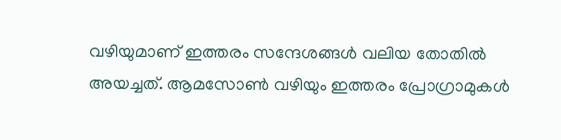വഴിയുമാണ് ഇത്തരം സന്ദേശങ്ങള്‍ വലിയ തോതില്‍ അയച്ചത്. ആമസോണ്‍ വഴിയും ഇത്തരം പ്രോഗ്രാമുകള്‍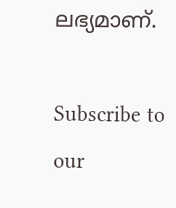ലഭ്യമാണ്.

Subscribe to our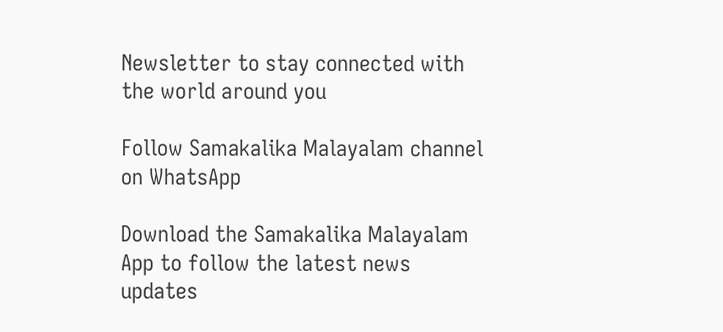Newsletter to stay connected with the world around you

Follow Samakalika Malayalam channel on WhatsApp

Download the Samakalika Malayalam App to follow the latest news updates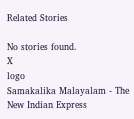Related Stories

No stories found.
X
logo
Samakalika Malayalam - The New Indian Express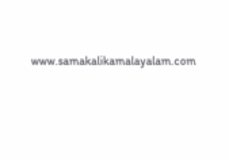www.samakalikamalayalam.com